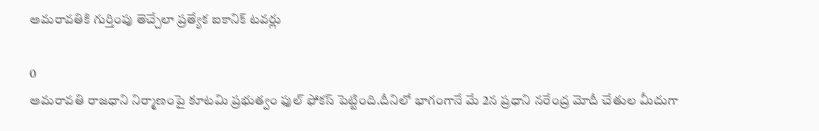అమరావతికి గుర్తింపు తెచ్చేలా ప్రత్యేక ఐకానిక్ టవర్లు

0
అమరావతి రాజధాని నిర్మాణంపై కూటమి ప్రభుత్వం ఫుల్ ఫోకస్ పెట్టింది.దీనిలో భాగంగానే మే 2న ప్రధాని నరేంద్ర మోదీ చేతుల మీదుగా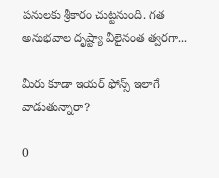పనులకు శ్రీకారం చుట్టనుంది. గత అనుభవాల దృష్ట్యా వీలైనంత త్వరగా...

మీరు కూడా ఇయర్ ఫోన్స్ ఇలాగే వాడుతున్నారా?

0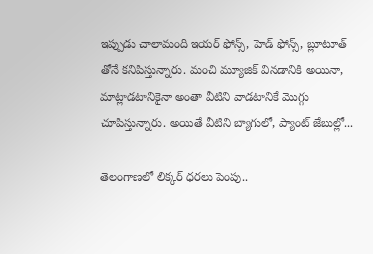ఇప్పుడు చాలామంది ఇయర్ ఫోన్స్, హెడ్ ఫోన్స్, బ్లూటూత్ తోనే కనిపిస్తున్నారు. మంచి మ్యూజిక్ వినడానికి అయినా, మాట్లాడటానికైనా అంతా వీటిని వాడటానికే మొగ్గు చూపిస్తున్నారు. అయితే వీటిని బ్యాగులో, ప్యాంట్‌ జేబుల్లో...

తెలంగాణలో లిక్కర్ ధరలు పెంపు..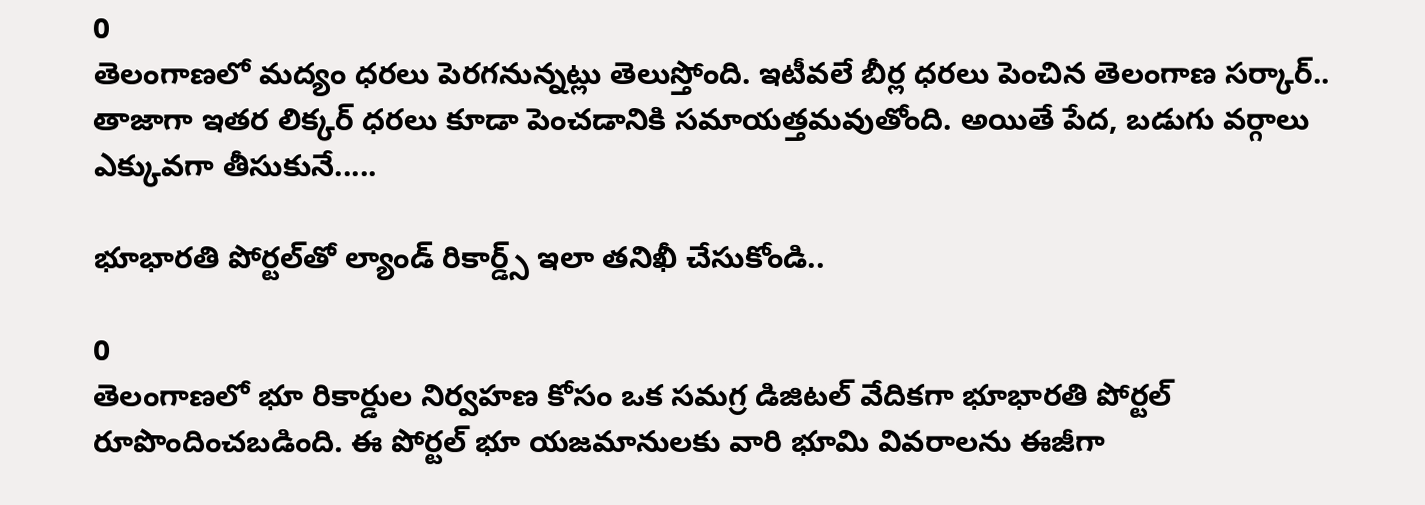0
తెలంగాణలో మద్యం ధరలు పెరగనున్నట్లు తెలుస్తోంది. ఇటీవలే బీర్ల ధరలు పెంచిన తెలంగాణ సర్కార్.. తాజాగా ఇతర లిక్కర్ ధరలు కూడా పెంచడానికి సమాయత్తమవుతోంది. అయితే పేద, బడుగు వర్గాలు ఎక్కువగా తీసుకునే.....

భూభారతి పోర్టల్‌తో ల్యాండ్‌ రికార్డ్స్‌ ఇలా తనిఖీ చేసుకోండి..

0
తెలంగాణలో భూ రికార్డుల నిర్వహణ కోసం ఒక సమగ్ర డిజిటల్‌ వేదికగా భూభారతి పోర్టల్‌ రూపొందించబడింది. ఈ పోర్టల్‌ భూ యజమానులకు వారి భూమి వివరాలను ఈజీగా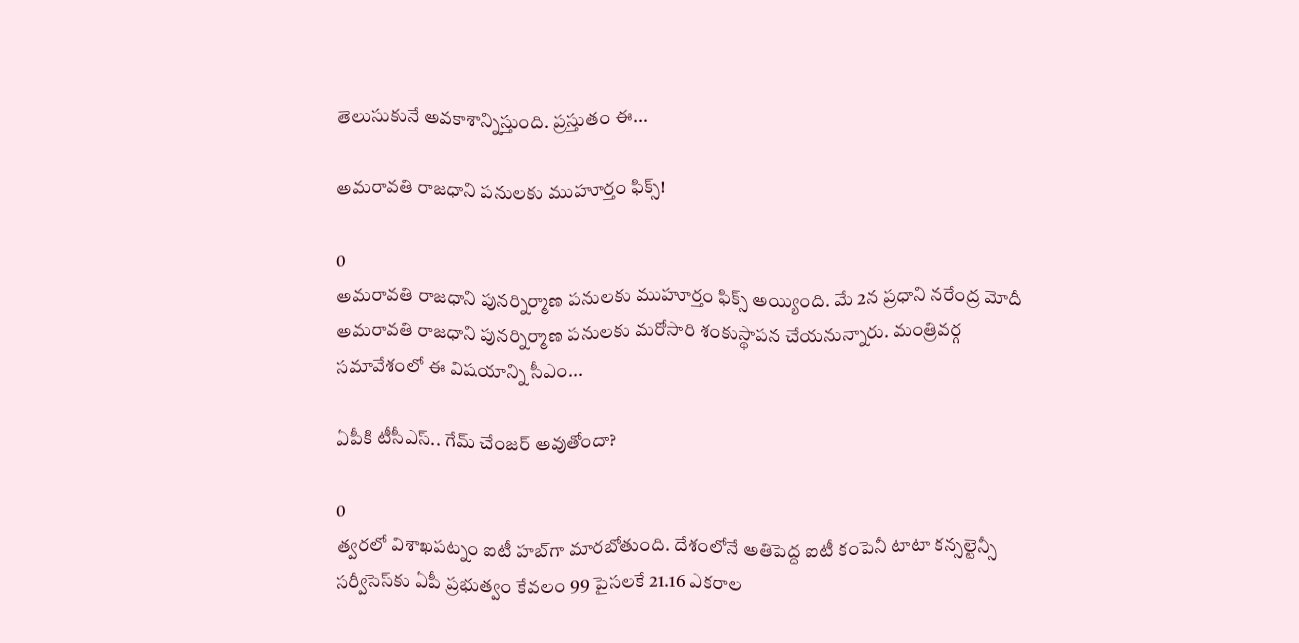తెలుసుకునే అవకాశాన్నిస్తుంది. ప్రస్తుతం ఈ...

అమరావతి రాజధాని పనులకు ముహూర్తం ఫిక్స్!

0
అమరావతి రాజధాని పునర్నిర్మాణ పనులకు ముహూర్తం ఫిక్స్ అయ్యింది. మే 2న ప్రధాని నరేంద్ర మోదీ అమరావతి రాజధాని పునర్నిర్మాణ పనులకు మరోసారి శంకుస్థాపన చేయనున్నారు. మంత్రివర్గ సమావేశంలో ఈ విషయాన్ని సీఎం...

ఏపీకి టీసీఎస్.. గేమ్ చేంజర్ అవుతోందా?

0
త్వరలో విశాఖపట్నం ఐటీ హబ్‌గా మారబోతుంది. దేశంలోనే అతిపెద్ద ఐటీ కంపెనీ టాటా కన్సల్టెన్సీ సర్వీసెస్‌కు ఏపీ ప్రభుత్వం కేవలం 99 పైసలకే 21.16 ఎకరాల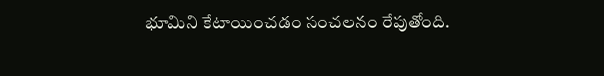భూమిని కేటాయించడం సంచలనం రేపుతోంది.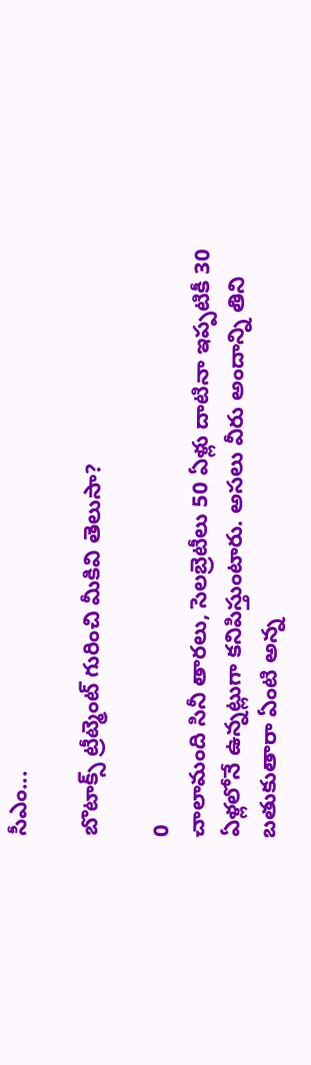సీఎం...

బొటాక్స్‌ ట్రీట్మెంట్‌ గురించి మీకివి తెలుసా?

0
చాలామంది సినీ తారలు, సెలబ్రెటీలు 50 ఏళ్లు దాటినా ఇప్పటికీ 30 ఏళ్లలోనే ఉన్నట్లుగా కనిపిస్తుంటారు. అసలు వీరు అందాన్ని తిని బతుకుతారా ఏంటి అన్న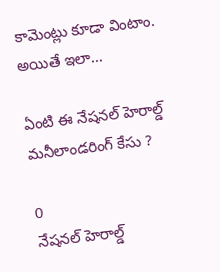కామెంట్లు కూడా వింటాం. అయితే ఇలా...

ఏంటి ఈ నేషనల్ హెరాల్డ్ మనీలాండరింగ్ కేసు ?

0
నేషనల్ హెరాల్డ్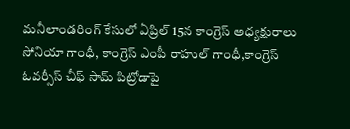మనీలాండరింగ్ కేసులో ఏప్రిల్ 15న కాంగ్రెస్ అధ్యక్షురాలు సోనియా గాంధీ, కాంగ్రెస్ ఎంపీ రాహుల్ గాంధీ,కాంగ్రెస్ ఓవర్సీస్ చీఫ్ సామ్ పిట్రోడాపై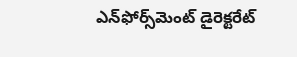ఎన్‌ఫోర్స్‌మెంట్ డైరెక్టరేట్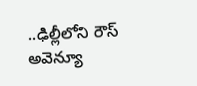..ఢిల్లీలోని రౌస్ అవెన్యూ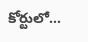కోర్టులో...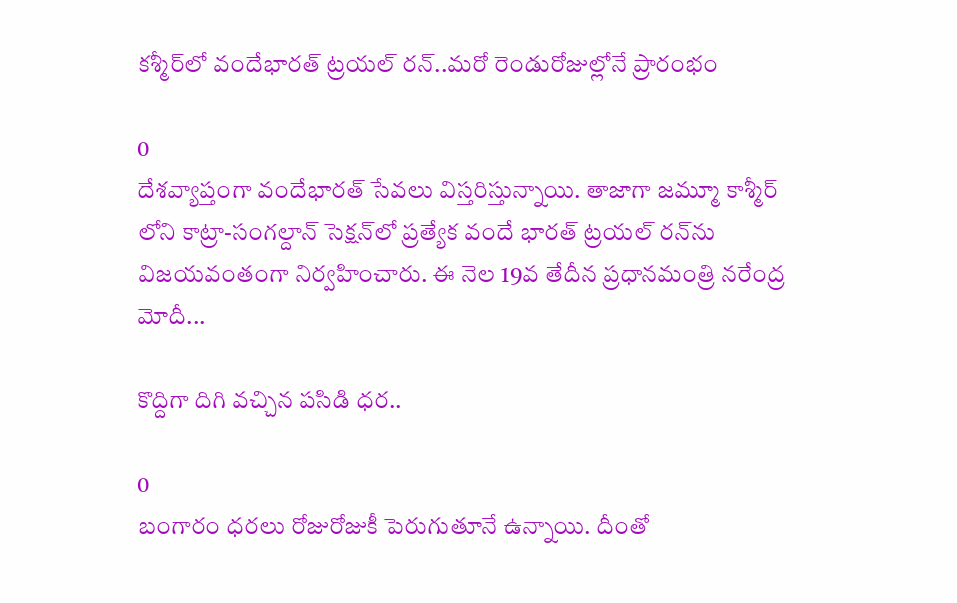కశ్మీర్‌లో వందేభారత్ ట్రయల్ రన్..మరో రెండురోజుల్లోనే ప్రారంభం

0
దేశవ్యాప్తంగా వందేభారత్ సేవలు విస్తరిస్తున్నాయి. తాజాగా జమ్మూ కాశ్మీర్ లోని కాట్రా-సంగల్దాన్ సెక్షన్‌లో ప్రత్యేక వందే భారత్ ట్రయల్ రన్‌ను విజయవంతంగా నిర్వహించారు. ఈ నెల 19వ తేదీన ప్రధానమంత్రి నరేంద్ర మోదీ...

కొద్దిగా దిగి వచ్చిన పసిడి ధర..

0
బంగారం ధరలు రోజురోజుకీ పెరుగుతూనే ఉన్నాయి. దీంతో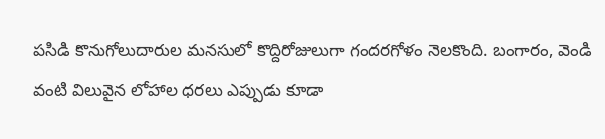పసిడి కొనుగోలుదారుల మనసులో కొద్దిరోజులుగా గందరగోళం నెలకొంది. బంగారం, వెండి వంటి విలువైన లోహాల ధరలు ఎప్పుడు కూడా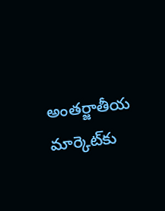అంతర్జాతీయ మార్కెట్‌కు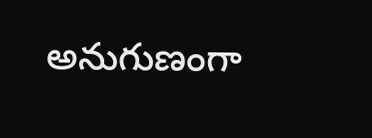అనుగుణంగా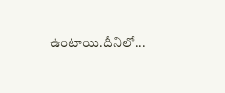ఉంటాయి.దీనిలో...